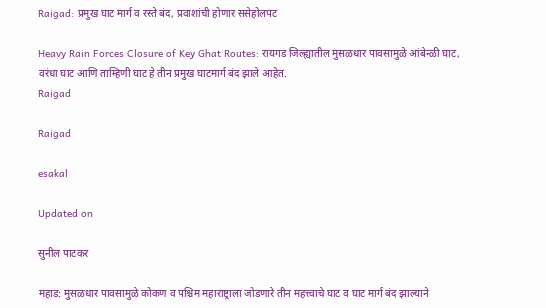Raigad: प्रमुख घाट मार्ग व रस्ते बंद, प्रवाशांची होणार ससेहोलपट

Heavy Rain Forces Closure of Key Ghat Routes: रायगड जिल्ह्यातील मुसळधार पावसामुळे आंबेन्ळी घाट, वरंधा घाट आणि ताम्हिणी घाट हे तीन प्रमुख घाटमार्ग बंद झाले आहेत.
Raigad

Raigad

esakal

Updated on

सुनील पाटकर

महाड: मुसळधार पावसामुळे कोकण व पश्चिम महाराष्ट्राला जोडणारे तीन महत्त्वाचे घाट व घाट मार्ग बंद झाल्याने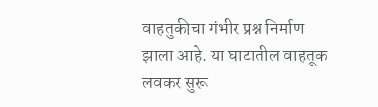वाहतुकीचा गंभीर प्रश्न निर्माण झाला आहे. या घाटातील वाहतूक लवकर सुरू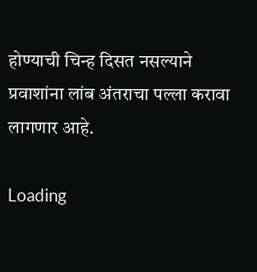होण्याची चिन्ह दिसत नसल्याने प्रवाशांना लांब अंतराचा पल्ला करावा लागणार आहे.

Loading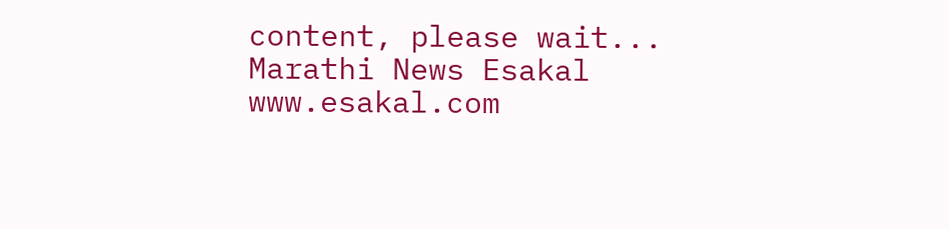content, please wait...
Marathi News Esakal
www.esakal.com